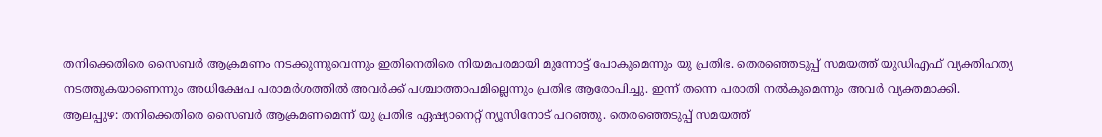തനിക്കെതിരെ സൈബർ ആക്രമണം നടക്കുന്നുവെന്നും ഇതിനെതിരെ നിയമപരമായി മുന്നോട്ട് പോകുമെന്നും യു പ്രതിഭ. തെരഞ്ഞെടുപ്പ് സമയത്ത് യുഡിഎഫ് വ്യക്തിഹത്യ നടത്തുകയാണെന്നും അധിക്ഷേപ പരാമർശത്തിൽ അവർക്ക് പശ്ചാത്താപമില്ലെന്നും പ്രതിഭ ആരോപിച്ചു. ഇന്ന് തന്നെ പരാതി നൽകുമെന്നും അവർ വ്യക്തമാക്കി.
ആലപ്പുഴ: തനിക്കെതിരെ സൈബർ ആക്രമണമെന്ന് യു പ്രതിഭ ഏഷ്യാനെറ്റ് ന്യൂസിനോട് പറഞ്ഞു. തെരഞ്ഞെടുപ്പ് സമയത്ത്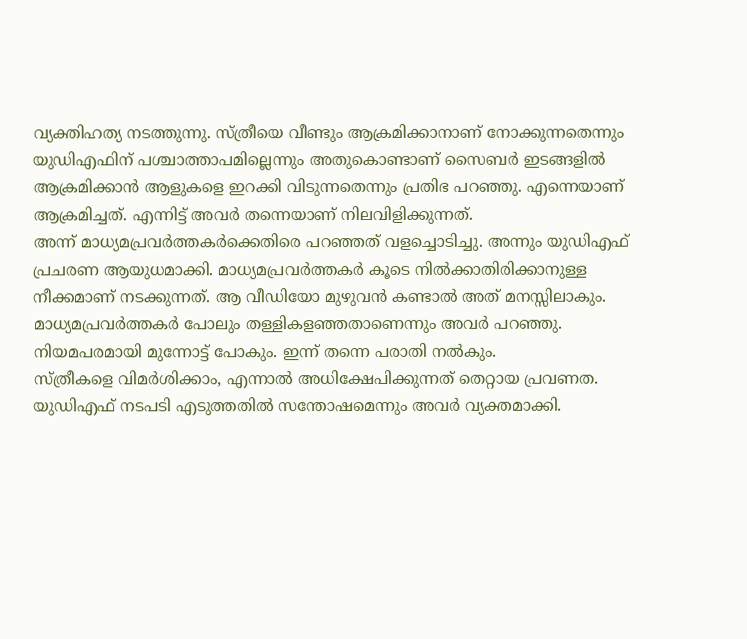വ്യക്തിഹത്യ നടത്തുന്നു. സ്ത്രീയെ വീണ്ടും ആക്രമിക്കാനാണ് നോക്കുന്നതെന്നും യുഡിഎഫിന് പശ്ചാത്താപമില്ലെന്നും അതുകൊണ്ടാണ് സൈബർ ഇടങ്ങളിൽ ആക്രമിക്കാൻ ആളുകളെ ഇറക്കി വിടുന്നതെന്നും പ്രതിഭ പറഞ്ഞു. എന്നെയാണ് ആക്രമിച്ചത്. എന്നിട്ട് അവർ തന്നെയാണ് നിലവിളിക്കുന്നത്.
അന്ന് മാധ്യമപ്രവർത്തകർക്കെതിരെ പറഞ്ഞത് വളച്ചൊടിച്ചു. അന്നും യുഡിഎഫ് പ്രചരണ ആയുധമാക്കി. മാധ്യമപ്രവർത്തകർ കൂടെ നിൽക്കാതിരിക്കാനുള്ള നീക്കമാണ് നടക്കുന്നത്. ആ വീഡിയോ മുഴുവൻ കണ്ടാൽ അത് മനസ്സിലാകും. മാധ്യമപ്രവർത്തകർ പോലും തള്ളികളഞ്ഞതാണെന്നും അവർ പറഞ്ഞു. നിയമപരമായി മുന്നോട്ട് പോകും. ഇന്ന് തന്നെ പരാതി നൽകും.
സ്ത്രീകളെ വിമർശിക്കാം, എന്നാൽ അധിക്ഷേപിക്കുന്നത് തെറ്റായ പ്രവണത. യുഡിഎഫ് നടപടി എടുത്തതിൽ സന്തോഷമെന്നും അവർ വ്യക്തമാക്കി.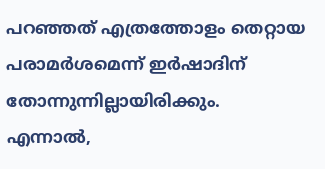പറഞ്ഞത് എത്രത്തോളം തെറ്റായ പരാമർശമെന്ന് ഇർഷാദിന് തോന്നുന്നില്ലായിരിക്കും. എന്നാൽ,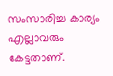സംസാരിച്ച കാര്യം എല്ലാവരും കേട്ടതാണ്.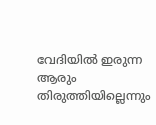വേദിയിൽ ഇരുന്ന ആരും തിരുത്തിയില്ലെന്നും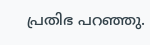പ്രതിഭ പറഞ്ഞു.